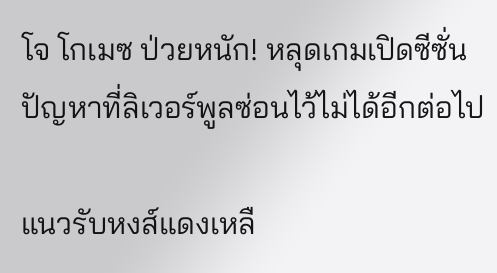โจ โกเมซ ป่วยหนัก! หลุดเกมเปิดซีซั่น ปัญหาที่ลิเวอร์พูลซ่อนไว้ไม่ได้อีกต่อไป

แนวรับหงส์แดงเหลื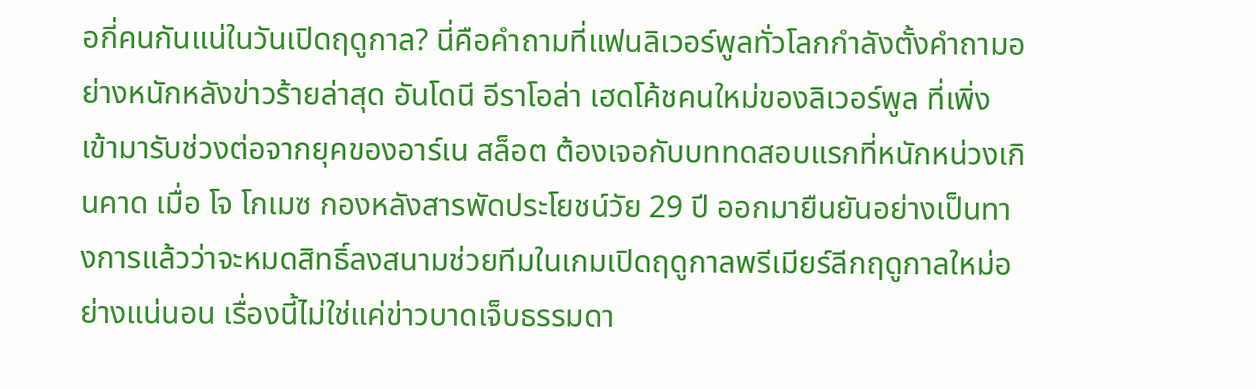อกี่คนกันแน่ในวันเปิดฤดูกาล? นี่คือคำถามที่แฟนลิเวอร์พูลทั่วโลกกำลังตั้งคำถามอย่างหนักหลังข่าวร้ายล่าสุด อันโดนี อีราโอล่า เฮดโค้ชคนใหม่ของลิเวอร์พูล ที่เพิ่งเข้ามารับช่วงต่อจากยุคของอาร์เน สล็อต ต้องเจอกับบททดสอบแรกที่หนักหน่วงเกินคาด เมื่อ โจ โกเมซ กองหลังสารพัดประโยชน์วัย 29 ปี ออกมายืนยันอย่างเป็นทางการแล้วว่าจะหมดสิทธิ์ลงสนามช่วยทีมในเกมเปิดฤดูกาลพรีเมียร์ลีกฤดูกาลใหม่อย่างแน่นอน เรื่องนี้ไม่ใช่แค่ข่าวบาดเจ็บธรรมดา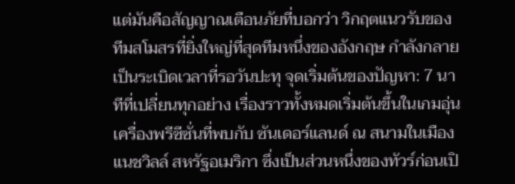แต่มันคือสัญญาณเตือนภัยที่บอกว่า วิกฤตแนวรับของทีมสโมสรที่ยิ่งใหญ่ที่สุดทีมหนึ่งของอังกฤษ กำลังกลายเป็นระเบิดเวลาที่รอวันปะทุ จุดเริ่มต้นของปัญหา: 7 นาทีที่เปลี่ยนทุกอย่าง เรื่องราวทั้งหมดเริ่มต้นขึ้นในเกมอุ่นเครื่องพรีซีซั่นที่พบกับ ซันเดอร์แลนด์ ณ สนามในเมืองแนชวิลล์ สหรัฐอเมริกา ซึ่งเป็นส่วนหนึ่งของทัวร์ก่อนเปิ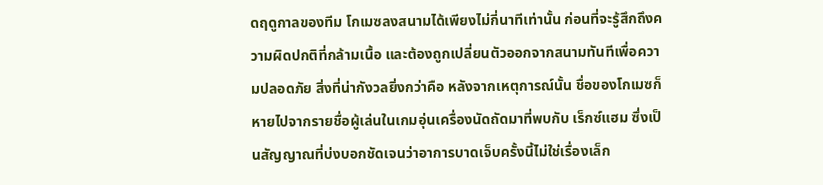ดฤดูกาลของทีม โกเมซลงสนามได้เพียงไม่กี่นาทีเท่านั้น ก่อนที่จะรู้สึกถึงความผิดปกติที่กล้ามเนื้อ และต้องถูกเปลี่ยนตัวออกจากสนามทันทีเพื่อความปลอดภัย สิ่งที่น่ากังวลยิ่งกว่าคือ หลังจากเหตุการณ์นั้น ชื่อของโกเมซก็หายไปจากรายชื่อผู้เล่นในเกมอุ่นเครื่องนัดถัดมาที่พบกับ เร็กซ์แฮม ซึ่งเป็นสัญญาณที่บ่งบอกชัดเจนว่าอาการบาดเจ็บครั้งนี้ไม่ใช่เรื่องเล็ก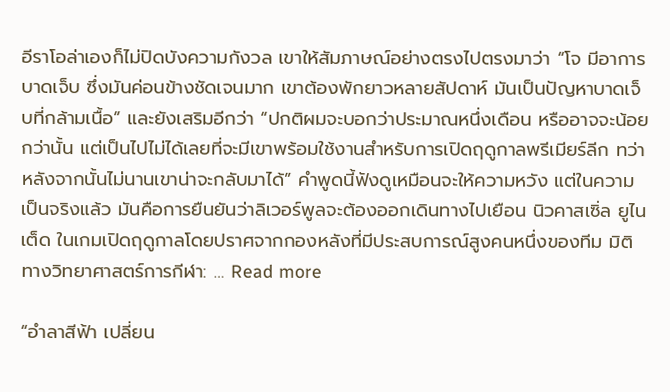อีราโอล่าเองก็ไม่ปิดบังความกังวล เขาให้สัมภาษณ์อย่างตรงไปตรงมาว่า “โจ มีอาการบาดเจ็บ ซึ่งมันค่อนข้างชัดเจนมาก เขาต้องพักยาวหลายสัปดาห์ มันเป็นปัญหาบาดเจ็บที่กล้ามเนื้อ” และยังเสริมอีกว่า “ปกติผมจะบอกว่าประมาณหนึ่งเดือน หรืออาจจะน้อยกว่านั้น แต่เป็นไปไม่ได้เลยที่จะมีเขาพร้อมใช้งานสำหรับการเปิดฤดูกาลพรีเมียร์ลีก ทว่าหลังจากนั้นไม่นานเขาน่าจะกลับมาได้” คำพูดนี้ฟังดูเหมือนจะให้ความหวัง แต่ในความเป็นจริงแล้ว มันคือการยืนยันว่าลิเวอร์พูลจะต้องออกเดินทางไปเยือน นิวคาสเซิ่ล ยูไนเต็ด ในเกมเปิดฤดูกาลโดยปราศจากกองหลังที่มีประสบการณ์สูงคนหนึ่งของทีม มิติทางวิทยาศาสตร์การกีฬา: … Read more

“อำลาสีฟ้า เปลี่ยน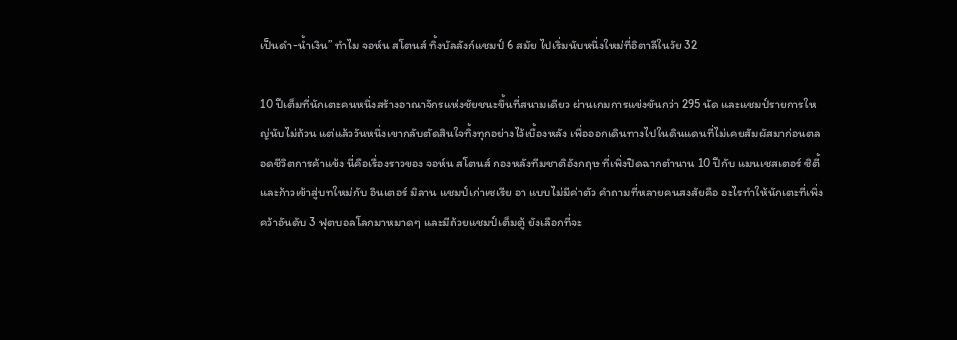เป็นดำ-น้ำเงิน” ทำไม จอห์น สโตนส์ ทิ้งบัลลังก์แชมป์ 6 สมัย ไปเริ่มนับหนึ่งใหม่ที่อิตาลีในวัย 32

10 ปีเต็มที่นักเตะคนหนึ่งสร้างอาณาจักรแห่งชัยชนะขึ้นที่สนามเดียว ผ่านเกมการแข่งขันกว่า 295 นัด และแชมป์รายการใหญ่นับไม่ถ้วน แต่แล้ววันหนึ่งเขากลับตัดสินใจทิ้งทุกอย่างไว้เบื้องหลัง เพื่อออกเดินทางไปในดินแดนที่ไม่เคยสัมผัสมาก่อนตลอดชีวิตการค้าแข้ง นี่คือเรื่องราวของ จอห์น สโตนส์ กองหลังทีมชาติอังกฤษ ที่เพิ่งปิดฉากตำนาน 10 ปีกับ แมนเชสเตอร์ ซิตี้ และก้าวเข้าสู่บทใหม่กับ อินเตอร์ มิลาน แชมป์เก่าเซเรีย อา แบบไม่มีค่าตัว คำถามที่หลายคนสงสัยคือ อะไรทำให้นักเตะที่เพิ่งคว้าอันดับ 3 ฟุตบอลโลกมาหมาดๆ และมีถ้วยแชมป์เต็มตู้ ยังเลือกที่จะ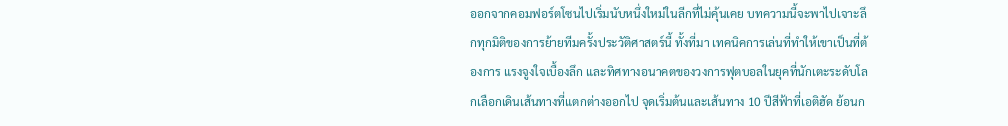ออกจากคอมฟอร์ตโซนไปเริ่มนับหนึ่งใหม่ในลีกที่ไม่คุ้นเคย บทความนี้จะพาไปเจาะลึกทุกมิติของการย้ายทีมครั้งประวัติศาสตร์นี้ ทั้งที่มา เทคนิคการเล่นที่ทำให้เขาเป็นที่ต้องการ แรงจูงใจเบื้องลึก และทิศทางอนาคตของวงการฟุตบอลในยุคที่นักเตะระดับโลกเลือกเดินเส้นทางที่แตกต่างออกไป จุดเริ่มต้นและเส้นทาง 10 ปีสีฟ้าที่เอติฮัด ย้อนก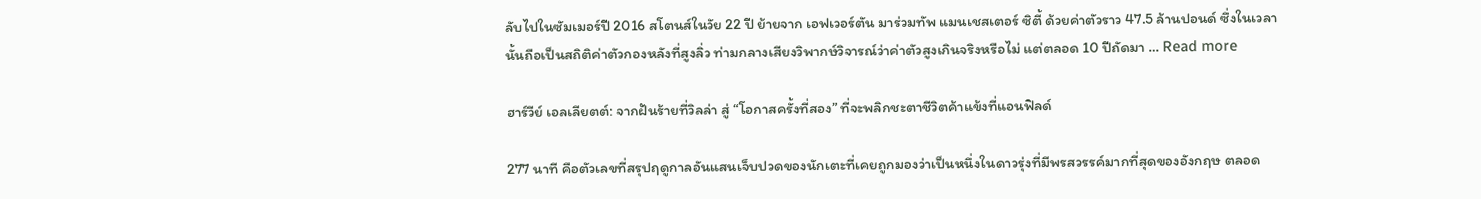ลับไปในซัมเมอร์ปี 2016 สโตนส์ในวัย 22 ปี ย้ายจาก เอฟเวอร์ตัน มาร่วมทัพ แมนเชสเตอร์ ซิตี้ ด้วยค่าตัวราว 47.5 ล้านปอนด์ ซึ่งในเวลานั้นถือเป็นสถิติค่าตัวกองหลังที่สูงลิ่ว ท่ามกลางเสียงวิพากษ์วิจารณ์ว่าค่าตัวสูงเกินจริงหรือไม่ แต่ตลอด 10 ปีถัดมา … Read more

ฮาร์วีย์ เอลเลียตต์: จากฝันร้ายที่วิลล่า สู่ “โอกาสครั้งที่สอง” ที่จะพลิกชะตาชีวิตค้าแข้งที่แอนฟิลด์

277 นาที คือตัวเลขที่สรุปฤดูกาลอันแสนเจ็บปวดของนักเตะที่เคยถูกมองว่าเป็นหนึ่งในดาวรุ่งที่มีพรสวรรค์มากที่สุดของอังกฤษ ตลอด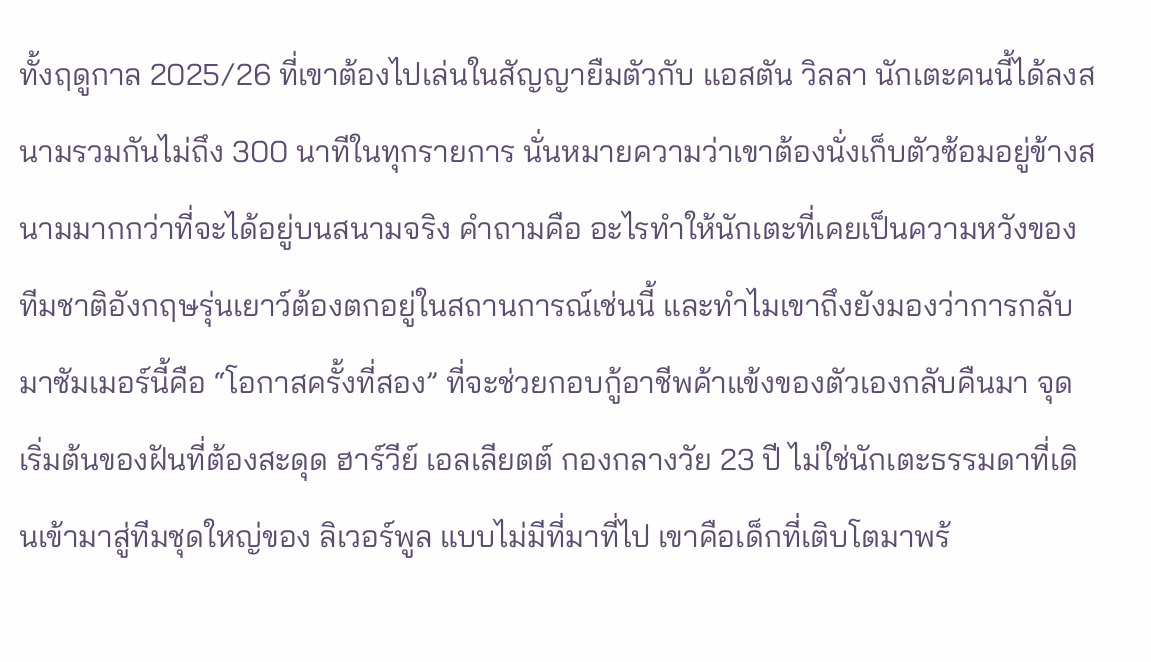ทั้งฤดูกาล 2025/26 ที่เขาต้องไปเล่นในสัญญายืมตัวกับ แอสตัน วิลลา นักเตะคนนี้ได้ลงสนามรวมกันไม่ถึง 300 นาทีในทุกรายการ นั่นหมายความว่าเขาต้องนั่งเก็บตัวซ้อมอยู่ข้างสนามมากกว่าที่จะได้อยู่บนสนามจริง คำถามคือ อะไรทำให้นักเตะที่เคยเป็นความหวังของทีมชาติอังกฤษรุ่นเยาว์ต้องตกอยู่ในสถานการณ์เช่นนี้ และทำไมเขาถึงยังมองว่าการกลับมาซัมเมอร์นี้คือ “โอกาสครั้งที่สอง” ที่จะช่วยกอบกู้อาชีพค้าแข้งของตัวเองกลับคืนมา จุดเริ่มต้นของฝันที่ต้องสะดุด ฮาร์วีย์ เอลเลียตต์ กองกลางวัย 23 ปี ไม่ใช่นักเตะธรรมดาที่เดินเข้ามาสู่ทีมชุดใหญ่ของ ลิเวอร์พูล แบบไม่มีที่มาที่ไป เขาคือเด็กที่เติบโตมาพร้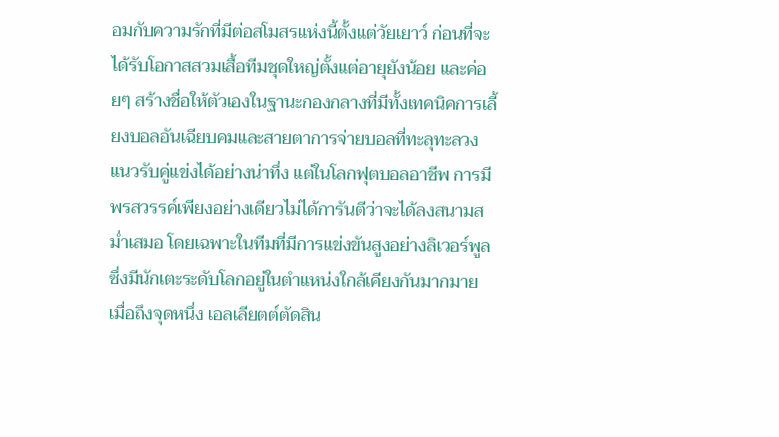อมกับความรักที่มีต่อสโมสรแห่งนี้ตั้งแต่วัยเยาว์ ก่อนที่จะได้รับโอกาสสวมเสื้อทีมชุดใหญ่ตั้งแต่อายุยังน้อย และค่อยๆ สร้างชื่อให้ตัวเองในฐานะกองกลางที่มีทั้งเทคนิคการเลี้ยงบอลอันเฉียบคมและสายตาการจ่ายบอลที่ทะลุทะลวงแนวรับคู่แข่งได้อย่างน่าทึ่ง แต่ในโลกฟุตบอลอาชีพ การมีพรสวรรค์เพียงอย่างเดียวไม่ได้การันตีว่าจะได้ลงสนามสม่ำเสมอ โดยเฉพาะในทีมที่มีการแข่งขันสูงอย่างลิเวอร์พูล ซึ่งมีนักเตะระดับโลกอยู่ในตำแหน่งใกล้เคียงกันมากมาย เมื่อถึงจุดหนึ่ง เอลเลียตต์ตัดสิน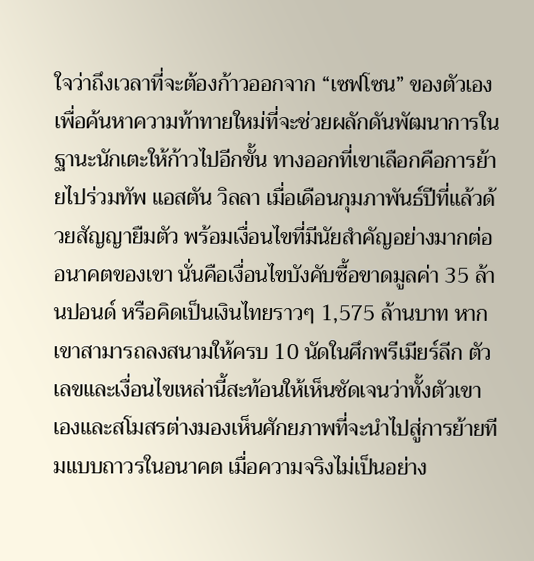ใจว่าถึงเวลาที่จะต้องก้าวออกจาก “เซฟโซน” ของตัวเอง เพื่อค้นหาความท้าทายใหม่ที่จะช่วยผลักดันพัฒนาการในฐานะนักเตะให้ก้าวไปอีกขั้น ทางออกที่เขาเลือกคือการย้ายไปร่วมทัพ แอสตัน วิลลา เมื่อเดือนกุมภาพันธ์ปีที่แล้วด้วยสัญญายืมตัว พร้อมเงื่อนไขที่มีนัยสำคัญอย่างมากต่ออนาคตของเขา นั่นคือเงื่อนไขบังคับซื้อขาดมูลค่า 35 ล้านปอนด์ หรือคิดเป็นเงินไทยราวๆ 1,575 ล้านบาท หากเขาสามารถลงสนามให้ครบ 10 นัดในศึกพรีเมียร์ลีก ตัวเลขและเงื่อนไขเหล่านี้สะท้อนให้เห็นชัดเจนว่าทั้งตัวเขาเองและสโมสรต่างมองเห็นศักยภาพที่จะนำไปสู่การย้ายทีมแบบถาวรในอนาคต เมื่อความจริงไม่เป็นอย่าง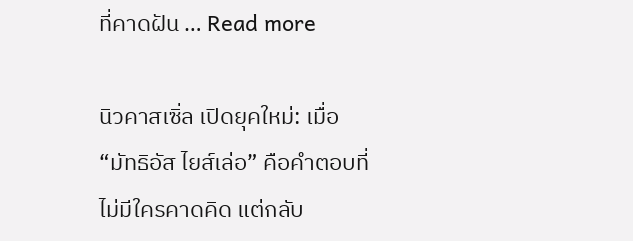ที่คาดฝัน … Read more

นิวคาสเซิ่ล เปิดยุคใหม่: เมื่อ “มัทธิอัส ไยส์เล่อ” คือคำตอบที่ไม่มีใครคาดคิด แต่กลับ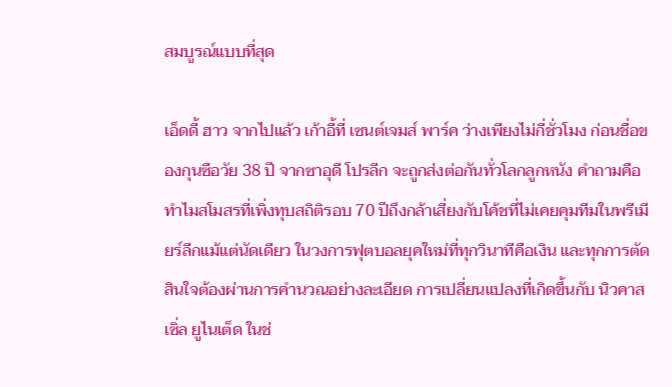สมบูรณ์แบบที่สุด

เอ็ดดี้ ฮาว จากไปแล้ว เก้าอี้ที่ เซนต์เจมส์ พาร์ค ว่างเพียงไม่กี่ชั่วโมง ก่อนชื่อของกุนซือวัย 38 ปี จากซาอุดี โปรลีก จะถูกส่งต่อกันทั่วโลกลูกหนัง คำถามคือ ทำไมสโมสรที่เพิ่งทุบสถิติรอบ 70 ปีถึงกล้าเสี่ยงกับโค้ชที่ไม่เคยคุมทีมในพรีเมียร์ลีกแม้แต่นัดเดียว ในวงการฟุตบอลยุคใหม่ที่ทุกวินาทีคือเงิน และทุกการตัดสินใจต้องผ่านการคำนวณอย่างละเอียด การเปลี่ยนแปลงที่เกิดขึ้นกับ นิวคาสเซิ่ล ยูไนเต็ด ในช่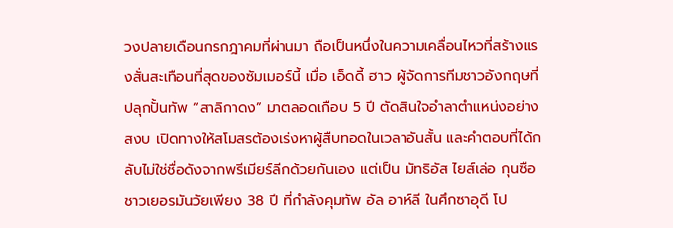วงปลายเดือนกรกฎาคมที่ผ่านมา ถือเป็นหนึ่งในความเคลื่อนไหวที่สร้างแรงสั่นสะเทือนที่สุดของซัมเมอร์นี้ เมื่อ เอ็ดดี้ ฮาว ผู้จัดการทีมชาวอังกฤษที่ปลุกปั้นทัพ “สาลิกาดง” มาตลอดเกือบ 5 ปี ตัดสินใจอำลาตำแหน่งอย่างสงบ เปิดทางให้สโมสรต้องเร่งหาผู้สืบทอดในเวลาอันสั้น และคำตอบที่ได้กลับไม่ใช่ชื่อดังจากพรีเมียร์ลีกด้วยกันเอง แต่เป็น มัทธิอัส ไยส์เล่อ กุนซือชาวเยอรมันวัยเพียง 38 ปี ที่กำลังคุมทัพ อัล อาห์ลี ในศึกซาอุดี โป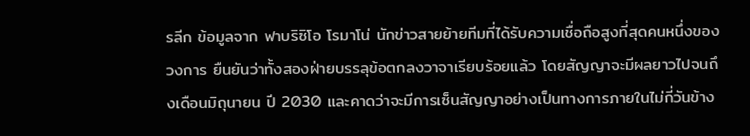รลีก ข้อมูลจาก ฟาบริซิโอ โรมาโน่ นักข่าวสายย้ายทีมที่ได้รับความเชื่อถือสูงที่สุดคนหนึ่งของวงการ ยืนยันว่าทั้งสองฝ่ายบรรลุข้อตกลงวาจาเรียบร้อยแล้ว โดยสัญญาจะมีผลยาวไปจนถึงเดือนมิถุนายน ปี 2030 และคาดว่าจะมีการเซ็นสัญญาอย่างเป็นทางการภายในไม่กี่วันข้าง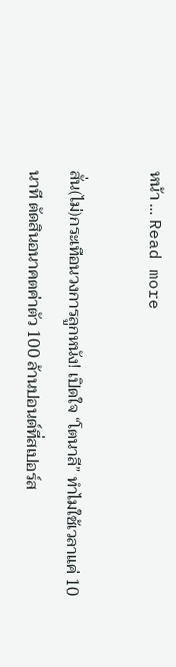หน้า … Read more

สั่น(ไม่)กระเทือนวงการลูกหนัง! เปิดใจ “โตนาลี” ทำไมใช้เวลาแค่ 10 นาที ตัดสินอนาคตค่าตัว 100 ล้านปอนด์ที่สเปอร์ส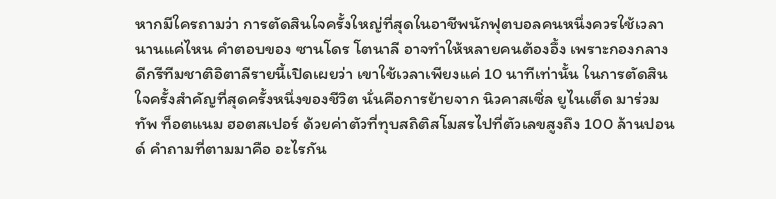หากมีใครถามว่า การตัดสินใจครั้งใหญ่ที่สุดในอาชีพนักฟุตบอลคนหนึ่งควรใช้เวลานานแค่ไหน คำตอบของ ซานโดร โตนาลี อาจทำให้หลายคนต้องอึ้ง เพราะกองกลางดีกรีทีมชาติอิตาลีรายนี้เปิดเผยว่า เขาใช้เวลาเพียงแค่ 10 นาทีเท่านั้น ในการตัดสินใจครั้งสำคัญที่สุดครั้งหนึ่งของชีวิต นั่นคือการย้ายจาก นิวคาสเซิ่ล ยูไนเต็ด มาร่วมทัพ ท็อตแนม ฮอตสเปอร์ ด้วยค่าตัวที่ทุบสถิติสโมสรไปที่ตัวเลขสูงถึง 100 ล้านปอนด์ คำถามที่ตามมาคือ อะไรกัน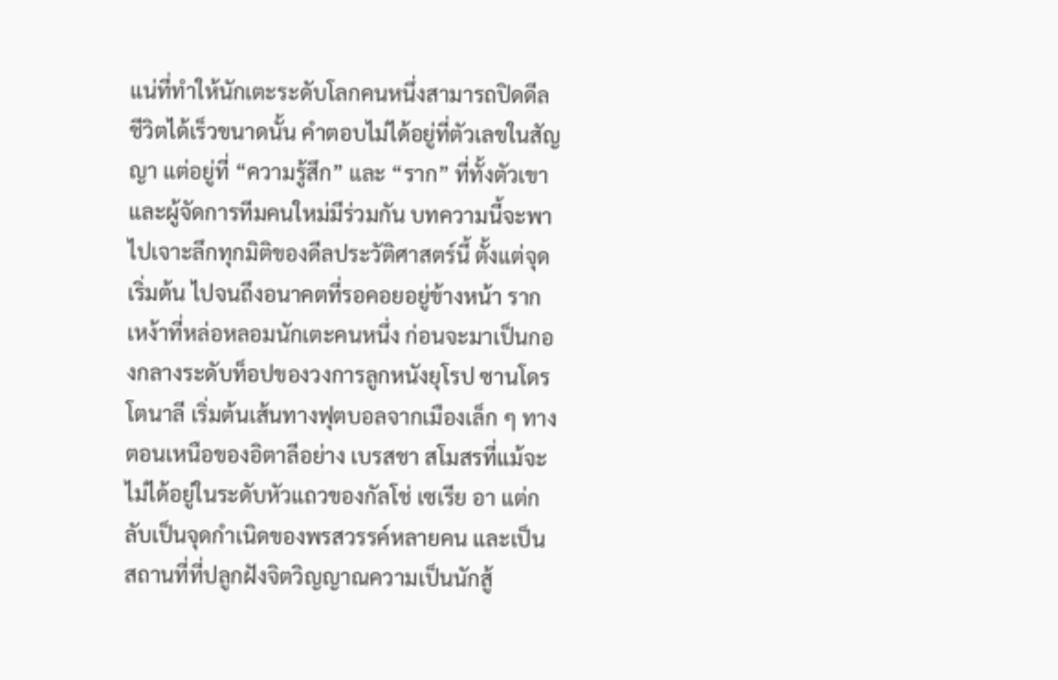แน่ที่ทำให้นักเตะระดับโลกคนหนึ่งสามารถปิดดีลชีวิตได้เร็วขนาดนั้น คำตอบไม่ได้อยู่ที่ตัวเลขในสัญญา แต่อยู่ที่ “ความรู้สึก” และ “ราก” ที่ทั้งตัวเขาและผู้จัดการทีมคนใหม่มีร่วมกัน บทความนี้จะพาไปเจาะลึกทุกมิติของดีลประวัติศาสตร์นี้ ตั้งแต่จุดเริ่มต้น ไปจนถึงอนาคตที่รอคอยอยู่ข้างหน้า รากเหง้าที่หล่อหลอมนักเตะคนหนึ่ง ก่อนจะมาเป็นกองกลางระดับท็อปของวงการลูกหนังยุโรป ซานโดร โตนาลี เริ่มต้นเส้นทางฟุตบอลจากเมืองเล็ก ๆ ทางตอนเหนือของอิตาลีอย่าง เบรสชา สโมสรที่แม้จะไม่ได้อยู่ในระดับหัวแถวของกัลโช่ เซเรีย อา แต่กลับเป็นจุดกำเนิดของพรสวรรค์หลายคน และเป็นสถานที่ที่ปลูกฝังจิตวิญญาณความเป็นนักสู้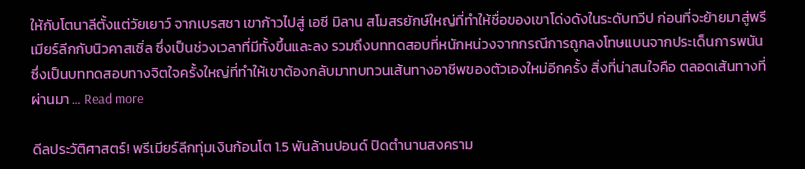ให้กับโตนาลีตั้งแต่วัยเยาว์ จากเบรสชา เขาก้าวไปสู่ เอซี มิลาน สโมสรยักษ์ใหญ่ที่ทำให้ชื่อของเขาโด่งดังในระดับทวีป ก่อนที่จะย้ายมาสู่พรีเมียร์ลีกกับนิวคาสเซิ่ล ซึ่งเป็นช่วงเวลาที่มีทั้งขึ้นและลง รวมถึงบททดสอบที่หนักหน่วงจากกรณีการถูกลงโทษแบนจากประเด็นการพนัน ซึ่งเป็นบททดสอบทางจิตใจครั้งใหญ่ที่ทำให้เขาต้องกลับมาทบทวนเส้นทางอาชีพของตัวเองใหม่อีกครั้ง สิ่งที่น่าสนใจคือ ตลอดเส้นทางที่ผ่านมา … Read more

ดีลประวัติศาสตร์! พรีเมียร์ลีกทุ่มเงินก้อนโต 1.5 พันล้านปอนด์ ปิดตำนานสงคราม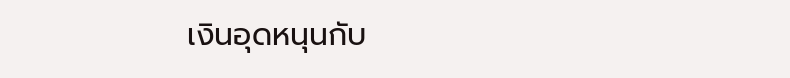เงินอุดหนุนกับ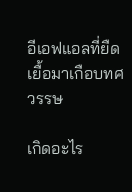อีเอฟแอลที่ยืดเยื้อมาเกือบทศวรรษ

เกิดอะไร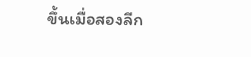ขึ้นเมื่อสองลีก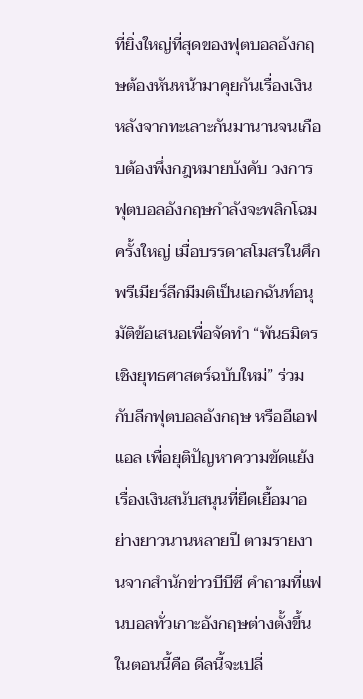ที่ยิ่งใหญ่ที่สุดของฟุตบอลอังกฤษต้องหันหน้ามาคุยกันเรื่องเงิน หลังจากทะเลาะกันมานานจนเกือบต้องพึ่งกฎหมายบังคับ วงการฟุตบอลอังกฤษกำลังจะพลิกโฉมครั้งใหญ่ เมื่อบรรดาสโมสรในศึกพรีเมียร์ลีกมีมติเป็นเอกฉันท์อนุมัติข้อเสนอเพื่อจัดทำ “พันธมิตรเชิงยุทธศาสตร์ฉบับใหม่” ร่วมกับลีกฟุตบอลอังกฤษ หรืออีเอฟแอล เพื่อยุติปัญหาความขัดแย้งเรื่องเงินสนับสนุนที่ยืดเยื้อมาอย่างยาวนานหลายปี ตามรายงานจากสำนักข่าวบีบีซี คำถามที่แฟนบอลทั่วเกาะอังกฤษต่างตั้งขึ้นในตอนนี้คือ ดีลนี้จะเปลี่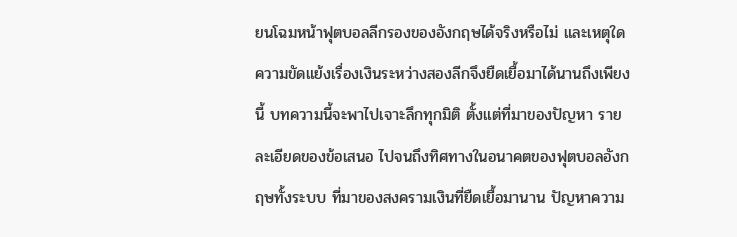ยนโฉมหน้าฟุตบอลลีกรองของอังกฤษได้จริงหรือไม่ และเหตุใดความขัดแย้งเรื่องเงินระหว่างสองลีกจึงยืดเยื้อมาได้นานถึงเพียงนี้ บทความนี้จะพาไปเจาะลึกทุกมิติ ตั้งแต่ที่มาของปัญหา รายละเอียดของข้อเสนอ ไปจนถึงทิศทางในอนาคตของฟุตบอลอังกฤษทั้งระบบ ที่มาของสงครามเงินที่ยืดเยื้อมานาน ปัญหาความ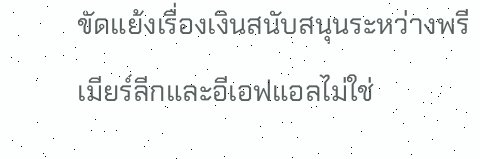ขัดแย้งเรื่องเงินสนับสนุนระหว่างพรีเมียร์ลีกและอีเอฟแอลไม่ใช่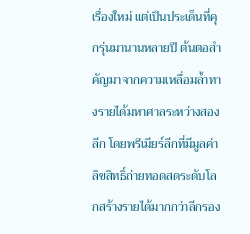เรื่องใหม่ แต่เป็นประเด็นที่คุกรุ่นมานานหลายปี ต้นตอสำคัญมาจากความเหลื่อมล้ำทางรายได้มหาศาลระหว่างสองลีก โดยพรีเมียร์ลีกที่มีมูลค่าลิขสิทธิ์ถ่ายทอดสดระดับโลกสร้างรายได้มากกว่าลีกรอง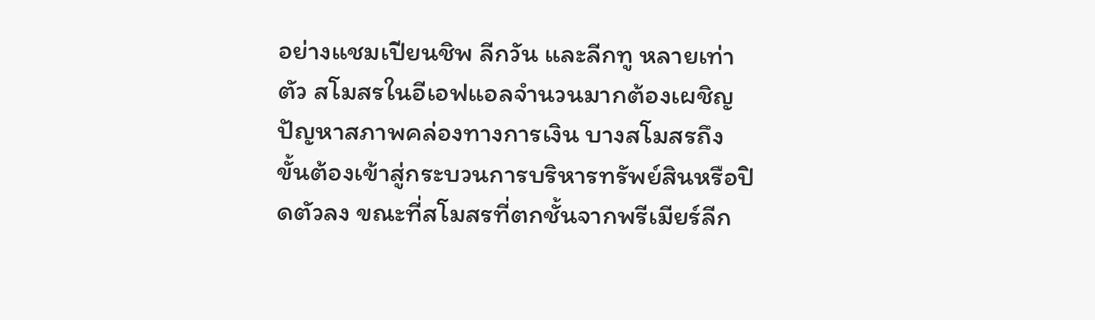อย่างแชมเปียนชิพ ลีกวัน และลีกทู หลายเท่าตัว สโมสรในอีเอฟแอลจำนวนมากต้องเผชิญปัญหาสภาพคล่องทางการเงิน บางสโมสรถึงขั้นต้องเข้าสู่กระบวนการบริหารทรัพย์สินหรือปิดตัวลง ขณะที่สโมสรที่ตกชั้นจากพรีเมียร์ลีก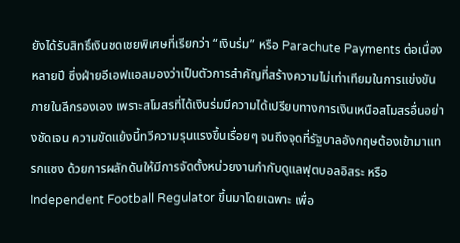ยังได้รับสิทธิ์เงินชดเชยพิเศษที่เรียกว่า “เงินร่ม” หรือ Parachute Payments ต่อเนื่องหลายปี ซึ่งฝ่ายอีเอฟแอลมองว่าเป็นตัวการสำคัญที่สร้างความไม่เท่าเทียมในการแข่งขันภายในลีกรองเอง เพราะสโมสรที่ได้เงินร่มมีความได้เปรียบทางการเงินเหนือสโมสรอื่นอย่างชัดเจน ความขัดแย้งนี้ทวีความรุนแรงขึ้นเรื่อยๆ จนถึงจุดที่รัฐบาลอังกฤษต้องเข้ามาแทรกแซง ด้วยการผลักดันให้มีการจัดตั้งหน่วยงานกำกับดูแลฟุตบอลอิสระ หรือ Independent Football Regulator ขึ้นมาโดยเฉพาะ เพื่อ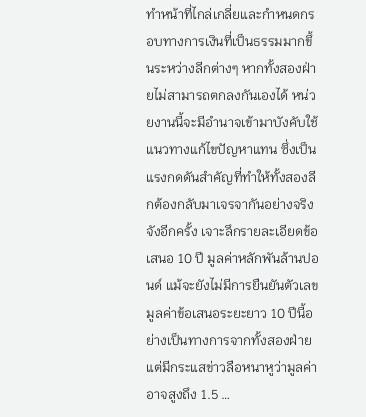ทำหน้าที่ไกล่เกลี่ยและกำหนดกรอบทางการเงินที่เป็นธรรมมากขึ้นระหว่างลีกต่างๆ หากทั้งสองฝ่ายไม่สามารถตกลงกันเองได้ หน่วยงานนี้จะมีอำนาจเข้ามาบังคับใช้แนวทางแก้ไขปัญหาแทน ซึ่งเป็นแรงกดดันสำคัญที่ทำให้ทั้งสองลีกต้องกลับมาเจรจากันอย่างจริงจังอีกครั้ง เจาะลึกรายละเอียดข้อเสนอ 10 ปี มูลค่าหลักพันล้านปอนด์ แม้จะยังไม่มีการยืนยันตัวเลขมูลค่าข้อเสนอระยะยาว 10 ปีนี้อย่างเป็นทางการจากทั้งสองฝ่าย แต่มีกระแสข่าวลือหนาหูว่ามูลค่าอาจสูงถึง 1.5 …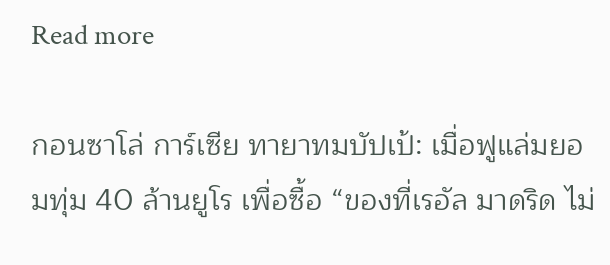Read more

กอนซาโล่ การ์เซีย ทายาทมบัปเป้: เมื่อฟูแล่มยอมทุ่ม 40 ล้านยูโร เพื่อซื้อ “ของที่เรอัล มาดริด ไม่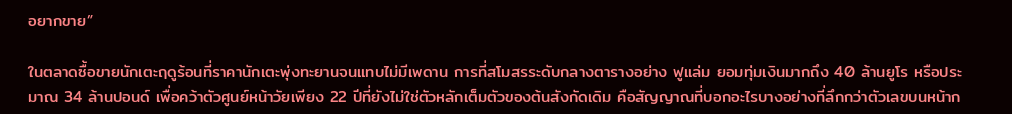อยากขาย”

ในตลาดซื้อขายนักเตะฤดูร้อนที่ราคานักเตะพุ่งทะยานจนแทบไม่มีเพดาน การที่สโมสรระดับกลางตารางอย่าง ฟูแล่ม ยอมทุ่มเงินมากถึง 40 ล้านยูโร หรือประมาณ 34 ล้านปอนด์ เพื่อคว้าตัวศูนย์หน้าวัยเพียง 22 ปีที่ยังไม่ใช่ตัวหลักเต็มตัวของต้นสังกัดเดิม คือสัญญาณที่บอกอะไรบางอย่างที่ลึกกว่าตัวเลขบนหน้าก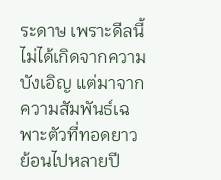ระดาษ เพราะดีลนี้ไม่ได้เกิดจากความบังเอิญ แต่มาจากความสัมพันธ์เฉพาะตัวที่ทอดยาวย้อนไปหลายปี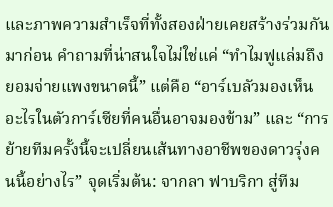และภาพความสำเร็จที่ทั้งสองฝ่ายเคยสร้างร่วมกันมาก่อน คำถามที่น่าสนใจไม่ใช่แค่ “ทำไมฟูแล่มถึงยอมจ่ายแพงขนาดนี้” แต่คือ “อาร์เบลัวมองเห็นอะไรในตัวการ์เซียที่คนอื่นอาจมองข้าม” และ “การย้ายทีมครั้งนี้จะเปลี่ยนเส้นทางอาชีพของดาวรุ่งคนนี้อย่างไร” จุดเริ่มต้น: จากลา ฟาบริกา สู่ทีม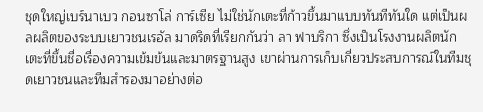ชุดใหญ่เบร์นาเบว กอนซาโล่ การ์เซีย ไม่ใช่นักเตะที่ก้าวขึ้นมาแบบทันทีทันใด แต่เป็นผลผลิตของระบบเยาวชนเรอัล มาดริดที่เรียกกันว่า ลา ฟาบริกา ซึ่งเป็นโรงงานผลิตนักเตะที่ขึ้นชื่อเรื่องความเข้มข้นและมาตรฐานสูง เขาผ่านการเก็บเกี่ยวประสบการณ์ในทีมชุดเยาวชนและทีมสำรองมาอย่างต่อ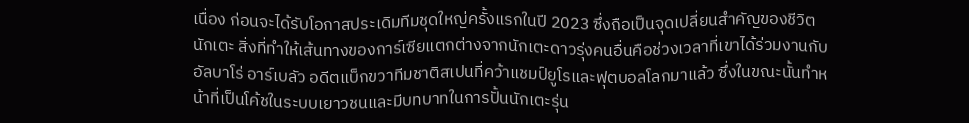เนื่อง ก่อนจะได้รับโอกาสประเดิมทีมชุดใหญ่ครั้งแรกในปี 2023 ซึ่งถือเป็นจุดเปลี่ยนสำคัญของชีวิตนักเตะ สิ่งที่ทำให้เส้นทางของการ์เซียแตกต่างจากนักเตะดาวรุ่งคนอื่นคือช่วงเวลาที่เขาได้ร่วมงานกับ อัลบาโร่ อาร์เบลัว อดีตแบ็กขวาทีมชาติสเปนที่คว้าแชมป์ยูโรและฟุตบอลโลกมาแล้ว ซึ่งในขณะนั้นทำหน้าที่เป็นโค้ชในระบบเยาวชนและมีบทบาทในการปั้นนักเตะรุ่น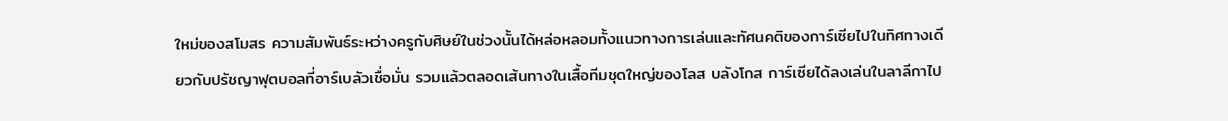ใหม่ของสโมสร ความสัมพันธ์ระหว่างครูกับศิษย์ในช่วงนั้นได้หล่อหลอมทั้งแนวทางการเล่นและทัศนคติของการ์เซียไปในทิศทางเดียวกับปรัชญาฟุตบอลที่อาร์เบลัวเชื่อมั่น รวมแล้วตลอดเส้นทางในเสื้อทีมชุดใหญ่ของโลส บลังโกส การ์เซียได้ลงเล่นในลาลีกาไป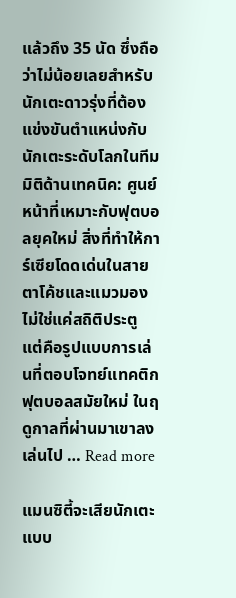แล้วถึง 35 นัด ซึ่งถือว่าไม่น้อยเลยสำหรับนักเตะดาวรุ่งที่ต้องแข่งขันตำแหน่งกับนักเตะระดับโลกในทีม มิติด้านเทคนิค: ศูนย์หน้าที่เหมาะกับฟุตบอลยุคใหม่ สิ่งที่ทำให้การ์เซียโดดเด่นในสายตาโค้ชและแมวมองไม่ใช่แค่สถิติประตู แต่คือรูปแบบการเล่นที่ตอบโจทย์แทคติกฟุตบอลสมัยใหม่ ในฤดูกาลที่ผ่านมาเขาลงเล่นไป … Read more

แมนซิตี้จะเสียนักเตะแบบ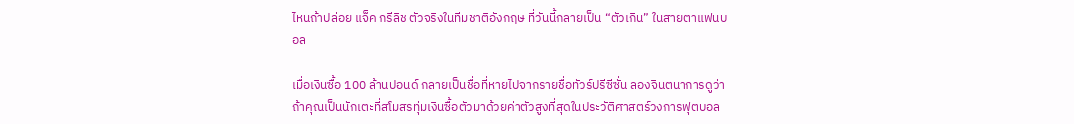ไหนถ้าปล่อย แจ็ค กรีลิช ตัวจริงในทีมชาติอังกฤษ ที่วันนี้กลายเป็น “ตัวเกิน” ในสายตาแฟนบอล

เมื่อเงินซื้อ 100 ล้านปอนด์ กลายเป็นชื่อที่หายไปจากรายชื่อทัวร์ปรีซีซั่น ลองจินตนาการดูว่า ถ้าคุณเป็นนักเตะที่สโมสรทุ่มเงินซื้อตัวมาด้วยค่าตัวสูงที่สุดในประวัติศาสตร์วงการฟุตบอล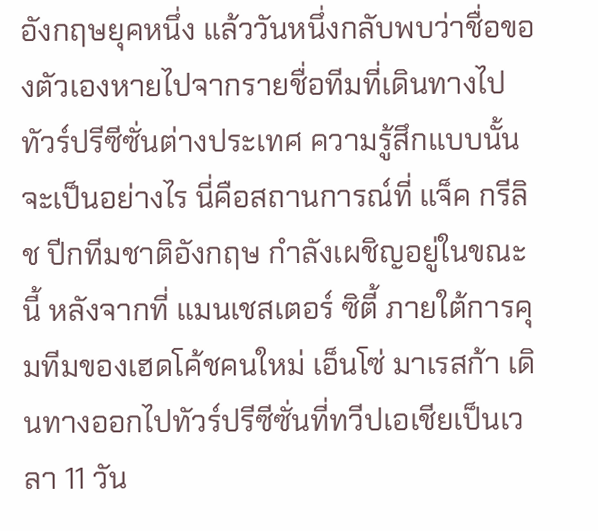อังกฤษยุคหนึ่ง แล้ววันหนึ่งกลับพบว่าชื่อของตัวเองหายไปจากรายชื่อทีมที่เดินทางไปทัวร์ปรีซีซั่นต่างประเทศ ความรู้สึกแบบนั้นจะเป็นอย่างไร นี่คือสถานการณ์ที่ แจ็ค กรีลิช ปีกทีมชาติอังกฤษ กำลังเผชิญอยู่ในขณะนี้ หลังจากที่ แมนเชสเตอร์ ซิตี้ ภายใต้การคุมทีมของเฮดโค้ชคนใหม่ เอ็นโซ่ มาเรสก้า เดินทางออกไปทัวร์ปรีซีซั่นที่ทวีปเอเชียเป็นเวลา 11 วัน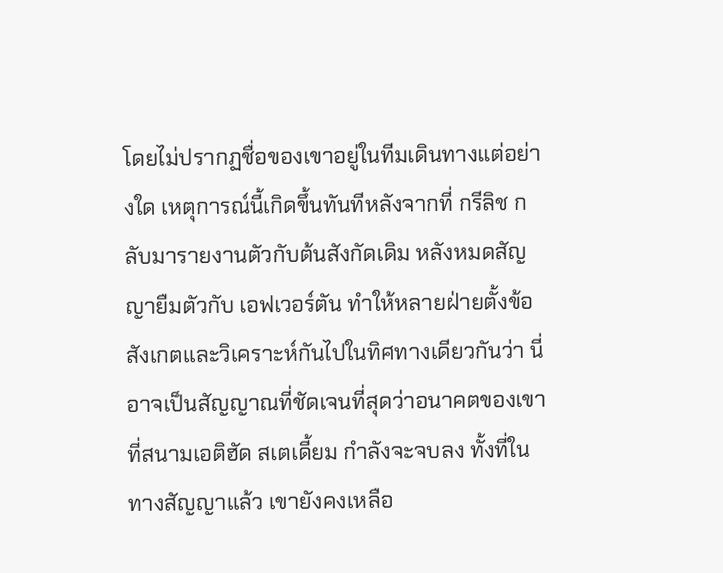โดยไม่ปรากฏชื่อของเขาอยู่ในทีมเดินทางแต่อย่างใด เหตุการณ์นี้เกิดขึ้นทันทีหลังจากที่ กรีลิช กลับมารายงานตัวกับต้นสังกัดเดิม หลังหมดสัญญายืมตัวกับ เอฟเวอร์ตัน ทำให้หลายฝ่ายตั้งข้อสังเกตและวิเคราะห์กันไปในทิศทางเดียวกันว่า นี่อาจเป็นสัญญาณที่ชัดเจนที่สุดว่าอนาคตของเขาที่สนามเอติฮัด สเตเดี้ยม กำลังจะจบลง ทั้งที่ในทางสัญญาแล้ว เขายังคงเหลือ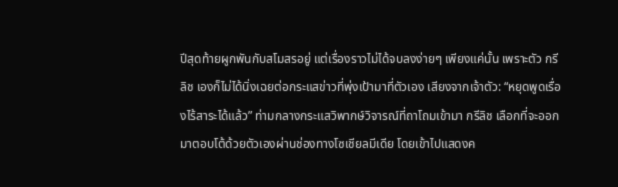ปีสุดท้ายผูกพันกับสโมสรอยู่ แต่เรื่องราวไม่ได้จบลงง่ายๆ เพียงแค่นั้น เพราะตัว กรีลิช เองก็ไม่ได้นิ่งเฉยต่อกระแสข่าวที่พุ่งเป้ามาที่ตัวเอง เสียงจากเจ้าตัว: “หยุดพูดเรื่องไร้สาระได้แล้ว” ท่ามกลางกระแสวิพากษ์วิจารณ์ที่ถาโถมเข้ามา กรีลิช เลือกที่จะออกมาตอบโต้ด้วยตัวเองผ่านช่องทางโซเชียลมีเดีย โดยเข้าไปแสดงค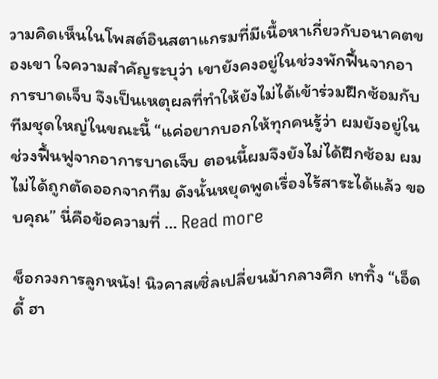วามคิดเห็นในโพสต์อินสตาแกรมที่มีเนื้อหาเกี่ยวกับอนาคตของเขา ใจความสำคัญระบุว่า เขายังคงอยู่ในช่วงพักฟื้นจากอาการบาดเจ็บ จึงเป็นเหตุผลที่ทำให้ยังไม่ได้เข้าร่วมฝึกซ้อมกับทีมชุดใหญ่ในขณะนี้ “แค่อยากบอกให้ทุกคนรู้ว่า ผมยังอยู่ในช่วงฟื้นฟูจากอาการบาดเจ็บ ตอนนี้ผมจึงยังไม่ได้ฝึกซ้อม ผมไม่ได้ถูกตัดออกจากทีม ดังนั้นหยุดพูดเรื่องไร้สาระได้แล้ว ขอบคุณ” นี่คือข้อความที่ … Read more

ช็อกวงการลูกหนัง! นิวคาสเซิ่ลเปลี่ยนม้ากลางศึก เททิ้ง “เอ็ดดี้ ฮา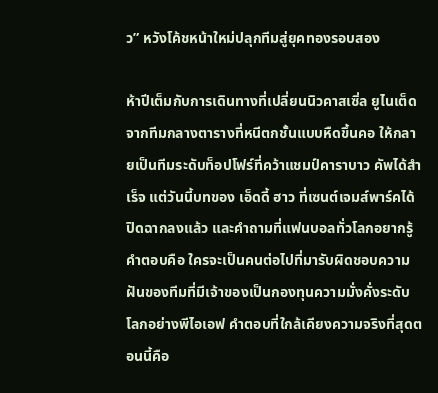ว” หวังโค้ชหน้าใหม่ปลุกทีมสู่ยุคทองรอบสอง

ห้าปีเต็มกับการเดินทางที่เปลี่ยนนิวคาสเซิ่ล ยูไนเต็ด จากทีมกลางตารางที่หนีตกชั้นแบบหืดขึ้นคอ ให้กลายเป็นทีมระดับท็อปโฟร์ที่คว้าแชมป์คาราบาว คัพได้สำเร็จ แต่วันนี้บทของ เอ็ดดี้ ฮาว ที่เซนต์เจมส์พาร์คได้ปิดฉากลงแล้ว และคำถามที่แฟนบอลทั่วโลกอยากรู้คำตอบคือ ใครจะเป็นคนต่อไปที่มารับผิดชอบความฝันของทีมที่มีเจ้าของเป็นกองทุนความมั่งคั่งระดับโลกอย่างพีไอเอฟ คำตอบที่ใกล้เคียงความจริงที่สุดตอนนี้คือ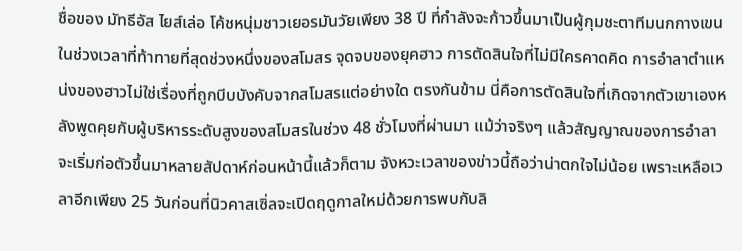ชื่อของ มัทธีอัส ไยส์เล่อ โค้ชหนุ่มชาวเยอรมันวัยเพียง 38 ปี ที่กำลังจะก้าวขึ้นมาเป็นผู้กุมชะตาทีมนกกางเขนในช่วงเวลาที่ท้าทายที่สุดช่วงหนึ่งของสโมสร จุดจบของยุคฮาว การตัดสินใจที่ไม่มีใครคาดคิด การอำลาตำแหน่งของฮาวไม่ใช่เรื่องที่ถูกบีบบังคับจากสโมสรแต่อย่างใด ตรงกันข้าม นี่คือการตัดสินใจที่เกิดจากตัวเขาเองหลังพูดคุยกับผู้บริหารระดับสูงของสโมสรในช่วง 48 ชั่วโมงที่ผ่านมา แม้ว่าจริงๆ แล้วสัญญาณของการอำลาจะเริ่มก่อตัวขึ้นมาหลายสัปดาห์ก่อนหน้านี้แล้วก็ตาม จังหวะเวลาของข่าวนี้ถือว่าน่าตกใจไม่น้อย เพราะเหลือเวลาอีกเพียง 25 วันก่อนที่นิวคาสเซิ่ลจะเปิดฤดูกาลใหม่ด้วยการพบกับลิ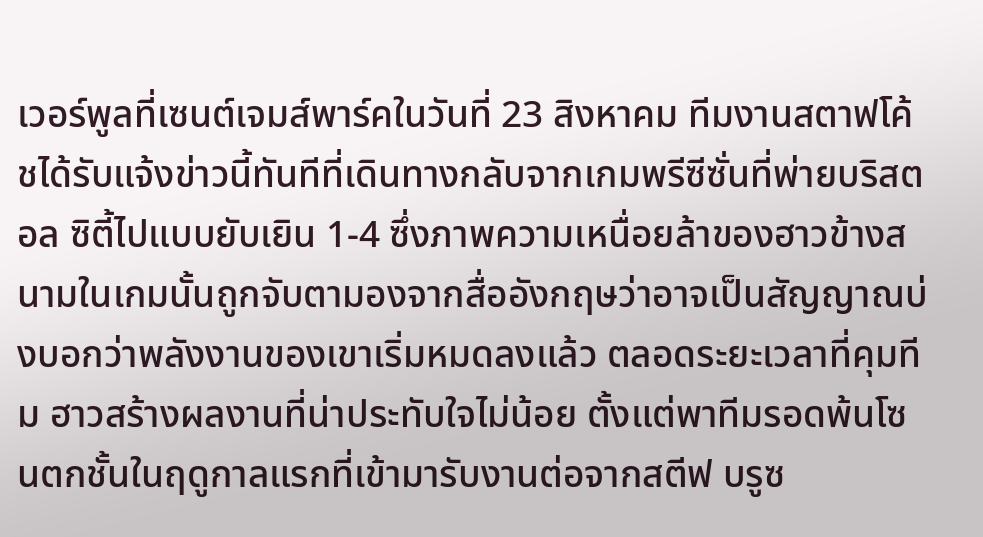เวอร์พูลที่เซนต์เจมส์พาร์คในวันที่ 23 สิงหาคม ทีมงานสตาฟโค้ชได้รับแจ้งข่าวนี้ทันทีที่เดินทางกลับจากเกมพรีซีซั่นที่พ่ายบริสตอล ซิตี้ไปแบบยับเยิน 1-4 ซึ่งภาพความเหนื่อยล้าของฮาวข้างสนามในเกมนั้นถูกจับตามองจากสื่ออังกฤษว่าอาจเป็นสัญญาณบ่งบอกว่าพลังงานของเขาเริ่มหมดลงแล้ว ตลอดระยะเวลาที่คุมทีม ฮาวสร้างผลงานที่น่าประทับใจไม่น้อย ตั้งแต่พาทีมรอดพ้นโซนตกชั้นในฤดูกาลแรกที่เข้ามารับงานต่อจากสตีฟ บรูซ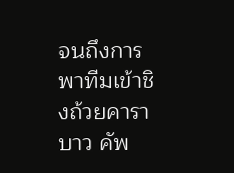จนถึงการพาทีมเข้าชิงถ้วยคาราบาว คัพ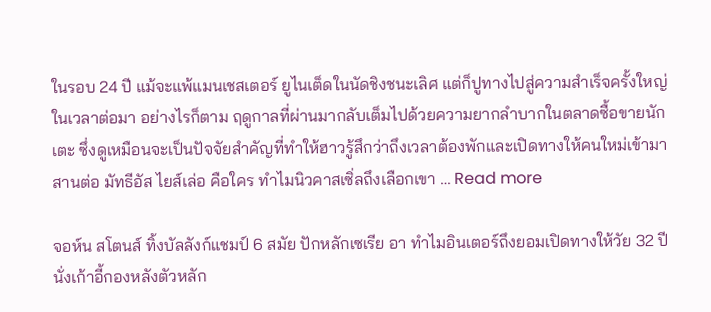ในรอบ 24 ปี แม้จะแพ้แมนเชสเตอร์ ยูไนเต็ดในนัดชิงชนะเลิศ แต่ก็ปูทางไปสู่ความสำเร็จครั้งใหญ่ในเวลาต่อมา อย่างไรก็ตาม ฤดูกาลที่ผ่านมากลับเต็มไปด้วยความยากลำบากในตลาดซื้อขายนักเตะ ซึ่งดูเหมือนจะเป็นปัจจัยสำคัญที่ทำให้ฮาวรู้สึกว่าถึงเวลาต้องพักและเปิดทางให้คนใหม่เข้ามาสานต่อ มัทธีอัส ไยส์เล่อ คือใคร ทำไมนิวคาสเซิ่ลถึงเลือกเขา … Read more

จอห์น สโตนส์ ทิ้งบัลลังก์แชมป์ 6 สมัย ปักหลักเซเรีย อา ทำไมอินเตอร์ถึงยอมเปิดทางให้วัย 32 ปีนั่งเก้าอี้กองหลังตัวหลัก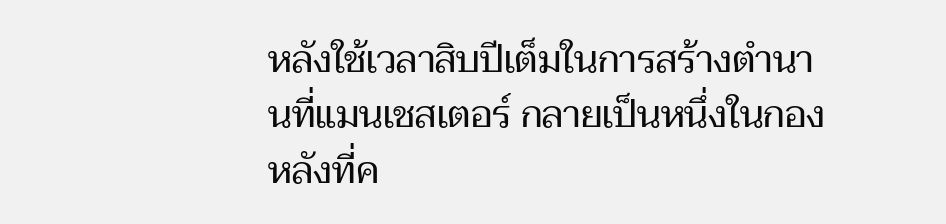หลังใช้เวลาสิบปีเต็มในการสร้างตำนานที่แมนเชสเตอร์ กลายเป็นหนึ่งในกองหลังที่ค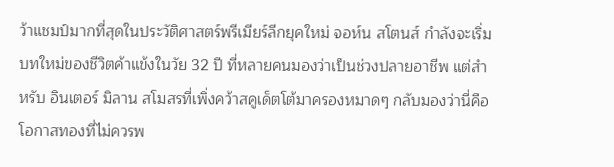ว้าแชมป์มากที่สุดในประวัติศาสตร์พรีเมียร์ลีกยุคใหม่ จอห์น สโตนส์ กำลังจะเริ่มบทใหม่ของชีวิตค้าแข้งในวัย 32 ปี ที่หลายคนมองว่าเป็นช่วงปลายอาชีพ แต่สำหรับ อินเตอร์ มิลาน สโมสรที่เพิ่งคว้าสคูเด็ตโต้มาครองหมาดๆ กลับมองว่านี่คือโอกาสทองที่ไม่ควรพ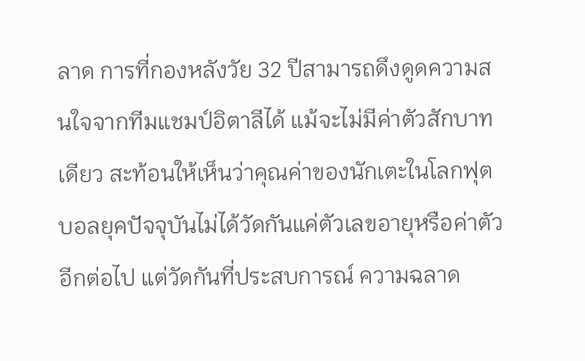ลาด การที่กองหลังวัย 32 ปีสามารถดึงดูดความสนใจจากทีมแชมป์อิตาลีได้ แม้จะไม่มีค่าตัวสักบาทเดียว สะท้อนให้เห็นว่าคุณค่าของนักเตะในโลกฟุตบอลยุคปัจจุบันไม่ได้วัดกันแค่ตัวเลขอายุหรือค่าตัวอีกต่อไป แต่วัดกันที่ประสบการณ์ ความฉลาด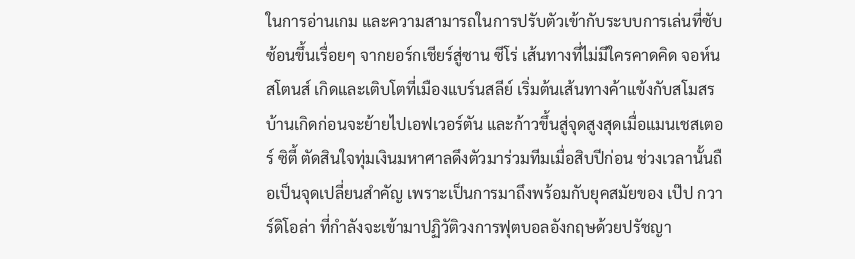ในการอ่านเกม และความสามารถในการปรับตัวเข้ากับระบบการเล่นที่ซับซ้อนขึ้นเรื่อยๆ จากยอร์กเชียร์สู่ซาน ซีโร่ เส้นทางที่ไม่มีใครคาดคิด จอห์น สโตนส์ เกิดและเติบโตที่เมืองแบร์นสลีย์ เริ่มต้นเส้นทางค้าแข้งกับสโมสรบ้านเกิดก่อนจะย้ายไปเอฟเวอร์ตัน และก้าวขึ้นสู่จุดสูงสุดเมื่อแมนเชสเตอร์ ซิตี้ ตัดสินใจทุ่มเงินมหาศาลดึงตัวมาร่วมทีมเมื่อสิบปีก่อน ช่วงเวลานั้นถือเป็นจุดเปลี่ยนสำคัญ เพราะเป็นการมาถึงพร้อมกับยุคสมัยของ เป๊ป กวาร์ดิโอล่า ที่กำลังจะเข้ามาปฏิวัติวงการฟุตบอลอังกฤษด้วยปรัชญา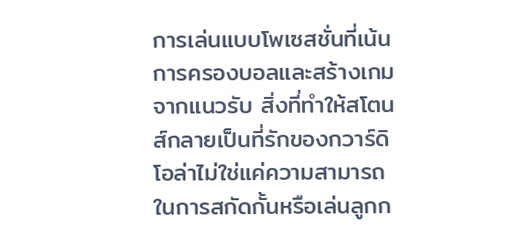การเล่นแบบโพเซสชั่นที่เน้นการครองบอลและสร้างเกมจากแนวรับ สิ่งที่ทำให้สโตนส์กลายเป็นที่รักของกวาร์ดิโอล่าไม่ใช่แค่ความสามารถในการสกัดกั้นหรือเล่นลูกก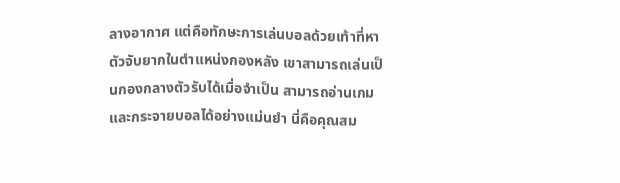ลางอากาศ แต่คือทักษะการเล่นบอลด้วยเท้าที่หาตัวจับยากในตำแหน่งกองหลัง เขาสามารถเล่นเป็นกองกลางตัวรับได้เมื่อจำเป็น สามารถอ่านเกมและกระจายบอลได้อย่างแม่นยำ นี่คือคุณสม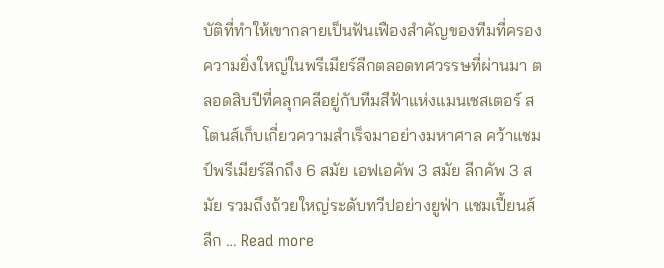บัติที่ทำให้เขากลายเป็นฟันเฟืองสำคัญของทีมที่ครองความยิ่งใหญ่ในพรีเมียร์ลีกตลอดทศวรรษที่ผ่านมา ตลอดสิบปีที่คลุกคลีอยู่กับทีมสีฟ้าแห่งแมนเชสเตอร์ สโตนส์เก็บเกี่ยวความสำเร็จมาอย่างมหาศาล คว้าแชมป์พรีเมียร์ลีกถึง 6 สมัย เอฟเอคัพ 3 สมัย ลีกคัพ 3 สมัย รวมถึงถ้วยใหญ่ระดับทวีปอย่างยูฟ่า แชมเปี้ยนส์ ลีก … Read more